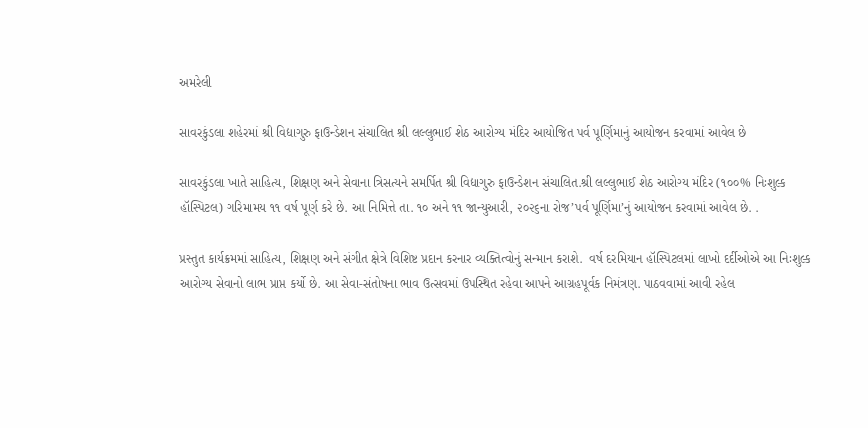અમરેલી

સાવરકુંડલા શહેરમાં શ્રી વિદ્યાગુરુ ફાઉન્ડેશન સંચાલિત શ્રી લલ્લુભાઈ શેઠ આરોગ્ય મંદિર આયોજિત પર્વ પૂર્ણિમાનું આયોજન કરવામાં આવેલ છે

સાવરકુંડલા ખાતે સાહિત્ય, શિક્ષણ અને સેવાના ત્રિસત્યને સમર્પિત શ્રી વિદ્યાગુરુ ફાઉન્ડેશન સંચાલિત.શ્રી લલ્લુભાઈ શેઠ આરોગ્ય મંદિર (૧૦૦% નિઃશુલ્ક હૉસ્પિટલ) ગરિમામય ૧૧ વર્ષ પૂર્ણ કરે છે. આ નિમિત્તે તા. ૧૦ અને ૧૧ જાન્યુઆરી, ૨૦૨૬ના રોજ’પર્વ પૂર્ણિમા’નું આયોજન કરવામાં આવેલ છે. .

પ્રસ્તુત કાર્યક્રમમાં સાહિત્ય, શિક્ષણ અને સંગીત ક્ષેત્રે વિશિષ્ટ પ્રદાન કરનાર વ્યક્તિત્વોનું સન્માન કરાશે.  વર્ષ દરમિયાન હૉસ્પિટલમાં લાખો દર્દીઓએ આ નિઃશુલ્ક આરોગ્ય સેવાનો લાભ પ્રાપ્ત કર્યો છે. આ સેવા-સંતોષના ભાવ ઉત્સવમાં ઉપસ્થિત રહેવા આપને આગ્રહપૂર્વક નિમંત્રણ. પાઠવવામાં આવી રહેલ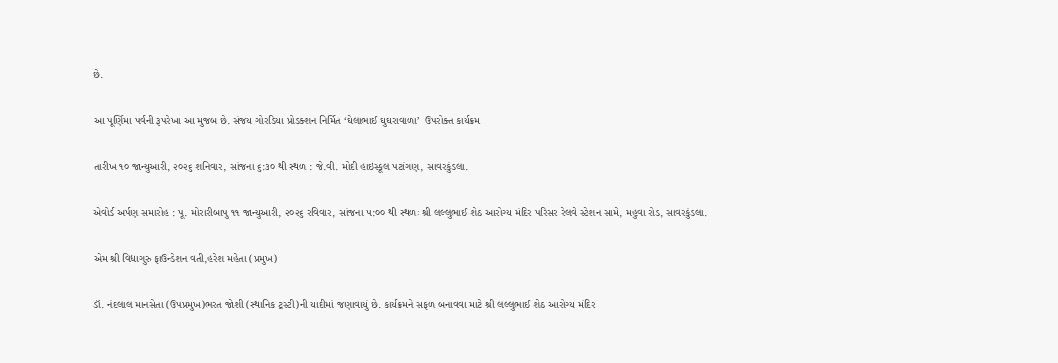છે.

આ પૂર્ણિમા પર્વની રૂપરેખા આ મુજબ છે. સંજય ગોરડિયા પ્રોડક્શન નિર્મિત ‘ઘેલાભાઈ ઘુઘરાવાળા’  ઉપરોક્ત કાર્યક્રમ

તારીખ ૧૦ જાન્યુઆરી, ૨૦૨૬ શનિવાર, સાંજના ૬:૩૦ થી સ્થળ : જે.વી. મોદી હાઇસ્કૂલ પટાંગણ, સાવરકુંડલા.

એવોર્ડ અર્પણ સમારોહ : પૂ. મોરારીબાપુ ૧૧ જાન્યુઆરી, ૨૦૨૬ રવિવાર, સાંજના ૫:૦૦ થી સ્થળઃ શ્રી લલ્લુભાઈ શેઠ આરોગ્ય મંદિર પરિસર રેલવે સ્ટેશન સામે, મહુવા રોડ, સાવરકુંડલા.

એમ શ્રી વિદ્યાગુરુ ફાઉન્ડેશન વતી,હરેશ મહેતા (પ્રમુખ)

ડૉ. નંદલાલ માનસેતા (ઉપપ્રમુખ)ભરત જોશી (સ્થાનિક ટ્રસ્ટી)ની યાદીમાં જણાવાયું છે. કાર્યક્રમને સફળ બનાવવા માટે શ્રી લલ્લુભાઈ શેઠ આરોગ્ય મંદિર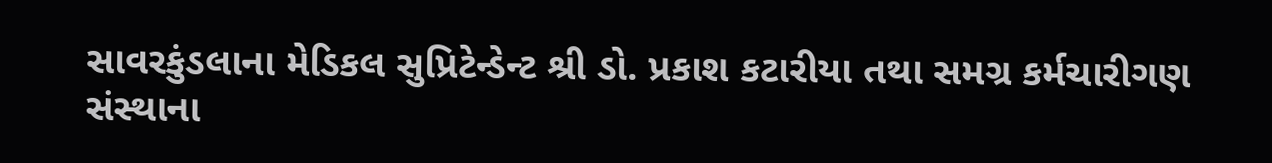સાવરકુંડલાના મેડિકલ સુપ્રિટેન્ડેન્ટ શ્રી ડો. પ્રકાશ કટારીયા તથા સમગ્ર કર્મચારીગણ સંસ્થાના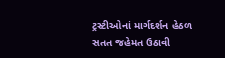ટ્રસ્ટીઓનાં માર્ગદર્શન હેઠળ સતત જહેમત ઉઠાવી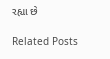રહ્યા છે

Related Posts